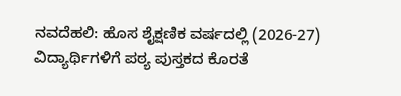ನವದೆಹಲಿ: ಹೊಸ ಶೈಕ್ಷಣಿಕ ವರ್ಷದಲ್ಲಿ (2026-27) ವಿದ್ಯಾರ್ಥಿಗಳಿಗೆ ಪಠ್ಯ ಪುಸ್ತಕದ ಕೊರತೆ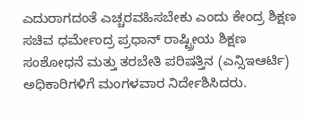ಎದುರಾಗದಂತೆ ಎಚ್ಚರವಹಿಸಬೇಕು ಎಂದು ಕೇಂದ್ರ ಶಿಕ್ಷಣ ಸಚಿವ ಧರ್ಮೇಂದ್ರ ಪ್ರಧಾನ್ ರಾಷ್ಟ್ರೀಯ ಶಿಕ್ಷಣ ಸಂಶೋಧನೆ ಮತ್ತು ತರಬೇತಿ ಪರಿಷತ್ತಿನ (ಎನ್ಸಿಇಆರ್ಟಿ) ಅಧಿಕಾರಿಗಳಿಗೆ ಮಂಗಳವಾರ ನಿರ್ದೇಶಿಸಿದರು.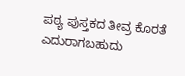ಪಠ್ಯ ಪುಸ್ತಕದ ತೀವ್ರ ಕೊರತೆ ಎದುರಾಗಬಹುದು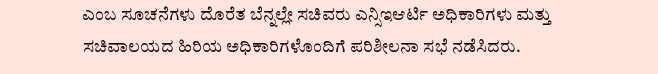ಎಂಬ ಸೂಚನೆಗಳು ದೊರೆತ ಬೆನ್ನಲ್ಲೇ ಸಚಿವರು ಎನ್ಸಿಇಆರ್ಟಿ ಅಧಿಕಾರಿಗಳು ಮತ್ತು ಸಚಿವಾಲಯದ ಹಿರಿಯ ಅಧಿಕಾರಿಗಳೊಂದಿಗೆ ಪರಿಶೀಲನಾ ಸಭೆ ನಡೆಸಿದರು.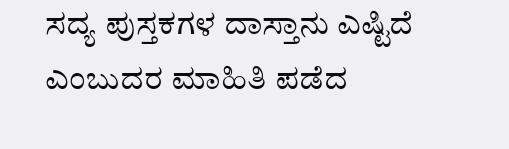ಸದ್ಯ ಪುಸ್ತಕಗಳ ದಾಸ್ತಾನು ಎಷ್ಟಿದೆ ಎಂಬುದರ ಮಾಹಿತಿ ಪಡೆದ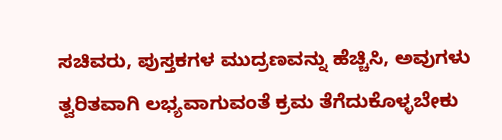ಸಚಿವರು, ಪುಸ್ತಕಗಳ ಮುದ್ರಣವನ್ನು ಹೆಚ್ಚಿಸಿ, ಅವುಗಳು ತ್ವರಿತವಾಗಿ ಲಭ್ಯವಾಗುವಂತೆ ಕ್ರಮ ತೆಗೆದುಕೊಳ್ಳಬೇಕು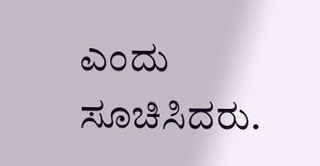ಎಂದು ಸೂಚಿಸಿದರು.